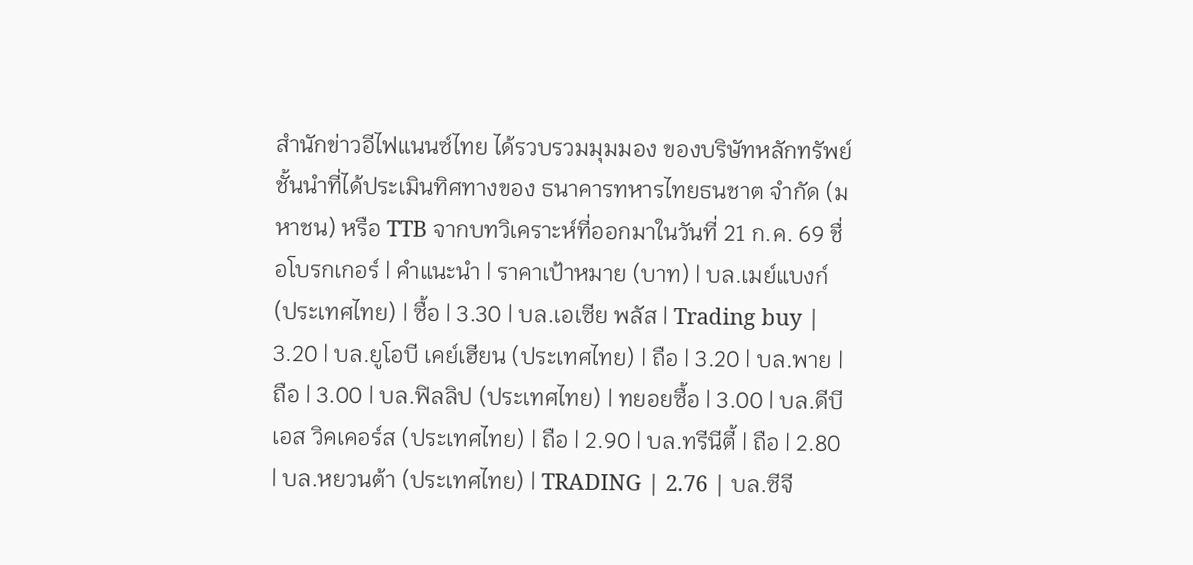สำนักข่าวอีไฟแนนซ์ไทย ได้รวบรวมมุมมอง ของบริษัทหลักทรัพย์ชั้นนำที่ได้ประเมินทิศทางของ ธนาคารทหารไทยธนชาต จำกัด (มหาชน) หรือ TTB จากบทวิเคราะห์ที่ออกมาในวันที่ 21 ก.ค. 69 ชื่อโบรกเกอร์ | คำแนะนำ | ราคาเป้าหมาย (บาท) | บล.เมย์แบงก์ (ประเทศไทย) | ซื้อ | 3.30 | บล.เอเซีย พลัส | Trading buy | 3.20 | บล.ยูโอบี เคย์เฮียน (ประเทศไทย) | ถือ | 3.20 | บล.พาย | ถือ | 3.00 | บล.ฟิลลิป (ประเทศไทย) | ทยอยซื้อ | 3.00 | บล.ดีบีเอส วิคเคอร์ส (ประเทศไทย) | ถือ | 2.90 | บล.ทรีนีตี้ | ถือ | 2.80 | บล.หยวนต้า (ประเทศไทย) | TRADING | 2.76 | บล.ซีจี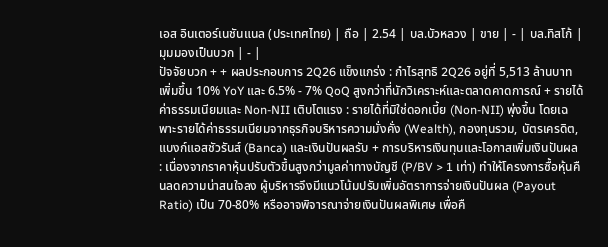เอส อินเตอร์เนชันแนล (ประเทศไทย) | ถือ | 2.54 | บล.บัวหลวง | ขาย | - | บล.ทิสโก้ | มุมมองเป็นบวก | - |
ปัจจัยบวก + + ผลประกอบการ 2Q26 แข็งแกร่ง : กำไรสุทธิ 2Q26 อยู่ที่ 5,513 ล้านบาท เพิ่มขึ้น 10% YoY และ 6.5% - 7% QoQ สูงกว่าที่นักวิเคราะห์และตลาดคาดการณ์ + รายได้ค่าธรรมเนียมและ Non-NII เติบโตแรง : รายได้ที่มิใช่ดอกเบี้ย (Non-NII) พุ่งขึ้น โดยเฉพาะรายได้ค่าธรรมเนียมจากธุรกิจบริหารความมั่งคั่ง (Wealth), กองทุนรวม, บัตรเครดิต, แบงก์แอสชัวรันส์ (Banca) และเงินปันผลรับ + การบริหารเงินทุนและโอกาสเพิ่มเงินปันผล : เนื่องจากราคาหุ้นปรับตัวขึ้นสูงกว่ามูลค่าทางบัญชี (P/BV > 1 เท่า) ทำให้โครงการซื้อหุ้นคืนลดความน่าสนใจลง ผู้บริหารจึงมีแนวโน้มปรับเพิ่มอัตราการจ่ายเงินปันผล (Payout Ratio) เป็น 70-80% หรืออาจพิจารณาจ่ายเงินปันผลพิเศษ เพื่อคื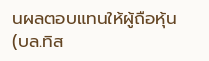นผลตอบแทนให้ผู้ถือหุ้น (บล.ทิส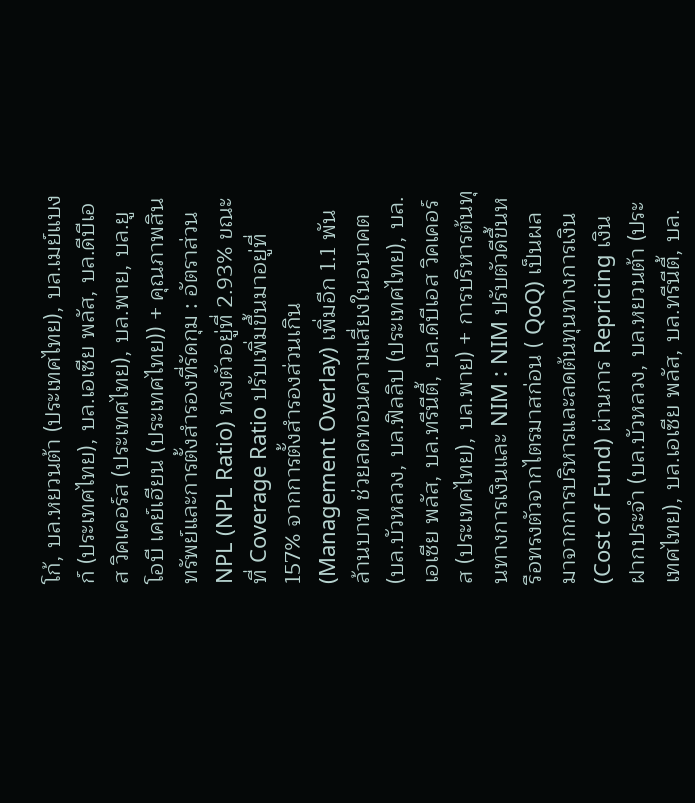โก้, บล.หยวนต้า (ประเทศไทย), บล.เมย์แบงก์ (ประเทศไทย), บล.เอเซีย พลัส, บล.ดีบีเอส วิคเคอร์ส (ประเทศไทย), บล.พาย, บล.ยูโอบี เคย์เฮียน (ประเทศไทย)) + คุณภาพสินทรัพย์และการตั้งสำรองที่รัดกุม : อัตราส่วน NPL (NPL Ratio) ทรงตัวอยู่ที่ 2.93% ขณะที่ Coverage Ratio ปรับเพิ่มขึ้นมาอยู่ที่ 157% จากการตั้งสำรองส่วนเกิน (Management Overlay) เพิ่มอีก 1.1 พันล้านบาท ช่วยลดทอนความเสี่ยงในอนาคต (บล.บัวหลวง, บล.ฟิลลิป (ประเทศไทย), บล.เอเซีย พลัส, บล.ทรีนีตี้, บล.ดีบีเอส วิคเคอร์ส (ประเทศไทย), บล.พาย) + การบริหารต้นทุนทางการเงินและ NIM : NIM ปรับตัวดีขึ้นหรือทรงตัวจากไตรมาสก่อน ( QoQ) เป็นผลมาจากการบริหารและลดต้นทุนทางการเงิน (Cost of Fund) ผ่านการ Repricing เงินฝากประจำ (บล.บัวหลวง, บล.หยวนต้า (ประเทศไทย), บล.เอเซีย พลัส, บล.ทรีนีตี้, บล.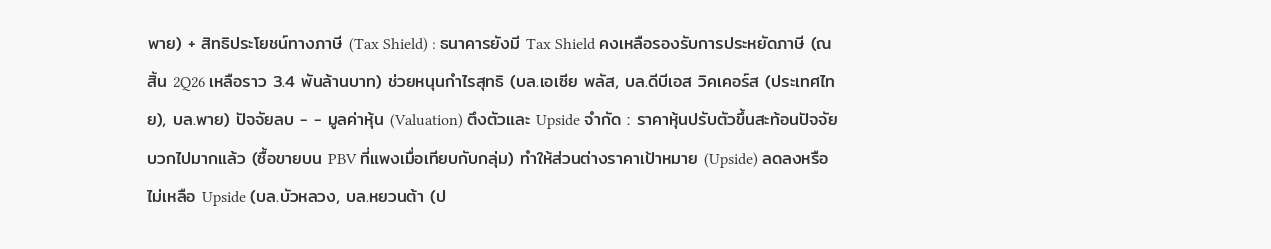พาย) + สิทธิประโยชน์ทางภาษี (Tax Shield) : ธนาคารยังมี Tax Shield คงเหลือรองรับการประหยัดภาษี (ณ สิ้น 2Q26 เหลือราว 3.4 พันล้านบาท) ช่วยหนุนกำไรสุทธิ (บล.เอเซีย พลัส, บล.ดีบีเอส วิคเคอร์ส (ประเทศไทย), บล.พาย) ปัจจัยลบ - - มูลค่าหุ้น (Valuation) ตึงตัวและ Upside จำกัด : ราคาหุ้นปรับตัวขึ้นสะท้อนปัจจัยบวกไปมากแล้ว (ซื้อขายบน PBV ที่แพงเมื่อเทียบกับกลุ่ม) ทำให้ส่วนต่างราคาเป้าหมาย (Upside) ลดลงหรือไม่เหลือ Upside (บล.บัวหลวง, บล.หยวนต้า (ป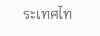ระเทศไท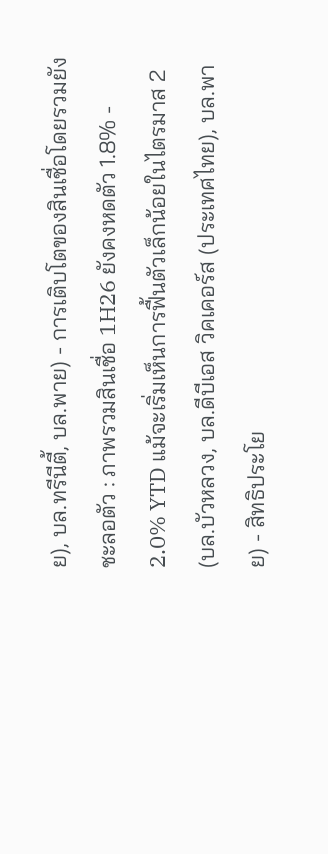ย), บล.ทรีนีตี้, บล.พาย) - การเติบโตของสินเชื่อโดยรวมยังชะลอตัว : ภาพรวมสินเชื่อ 1H26 ยังคงหดตัว 1.8% - 2.0% YTD แม้จะเริ่มเห็นการฟื้นตัวเล็กน้อยในไตรมาส 2 (บล.บัวหลวง, บล.ดีบีเอส วิคเคอร์ส (ประเทศไทย), บล.พาย) - สิทธิประโย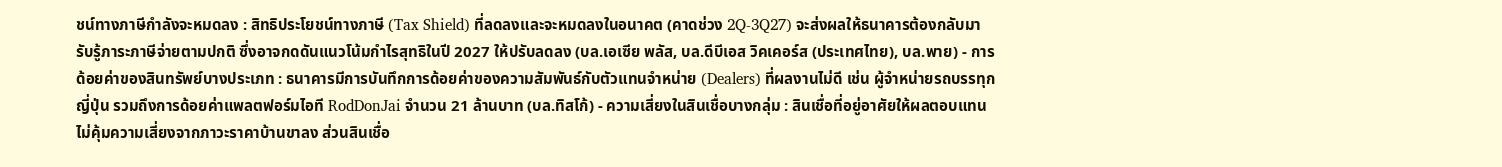ชน์ทางภาษีกำลังจะหมดลง : สิทธิประโยชน์ทางภาษี (Tax Shield) ที่ลดลงและจะหมดลงในอนาคต (คาดช่วง 2Q-3Q27) จะส่งผลให้ธนาคารต้องกลับมารับรู้ภาระภาษีจ่ายตามปกติ ซึ่งอาจกดดันแนวโน้มกำไรสุทธิในปี 2027 ให้ปรับลดลง (บล.เอเซีย พลัส, บล.ดีบีเอส วิคเคอร์ส (ประเทศไทย), บล.พาย) - การด้อยค่าของสินทรัพย์บางประเภท : ธนาคารมีการบันทึกการด้อยค่าของความสัมพันธ์กับตัวแทนจำหน่าย (Dealers) ที่ผลงานไม่ดี เช่น ผู้จำหน่ายรถบรรทุกญี่ปุ่น รวมถึงการด้อยค่าแพลตฟอร์มไอที RodDonJai จำนวน 21 ล้านบาท (บล.ทิสโก้) - ความเสี่ยงในสินเชื่อบางกลุ่ม : สินเชื่อที่อยู่อาศัยให้ผลตอบแทนไม่คุ้มความเสี่ยงจากภาวะราคาบ้านขาลง ส่วนสินเชื่อ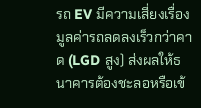รถ EV มีความเสี่ยงเรื่องมูลค่ารถลดลงเร็วกว่าคาด (LGD สูง) ส่งผลให้ธนาคารต้องชะลอหรือเข้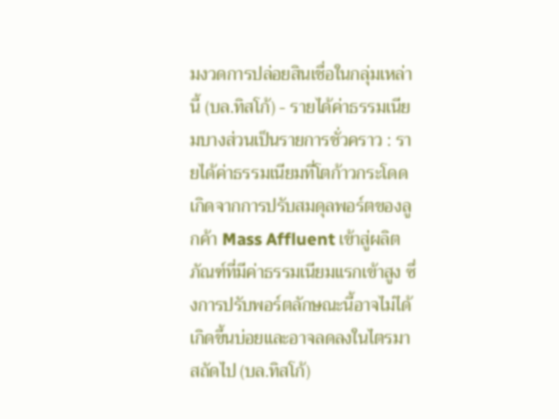มงวดการปล่อยสินเชื่อในกลุ่มเหล่านี้ (บล.ทิสโก้) - รายได้ค่าธรรมเนียมบางส่วนเป็นรายการชั่วคราว : รายได้ค่าธรรมเนียมที่โตก้าวกระโดดเกิดจากการปรับสมดุลพอร์ตของลูกค้า Mass Affluent เข้าสู่ผลิตภัณฑ์ที่มีค่าธรรมเนียมแรกเข้าสูง ซึ่งการปรับพอร์ตลักษณะนี้อาจไม่ได้เกิดขึ้นบ่อยและอาจลดลงในไตรมาสถัดไป (บล.ทิสโก้)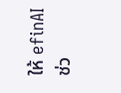ให้ efinAI ช่ว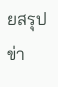ยสรุปข่า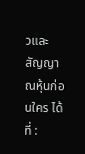วและสัญญาณหุ้นก่อนใคร ได้ที่ :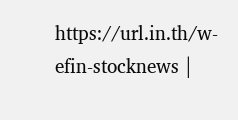https://url.in.th/w-efin-stocknews |